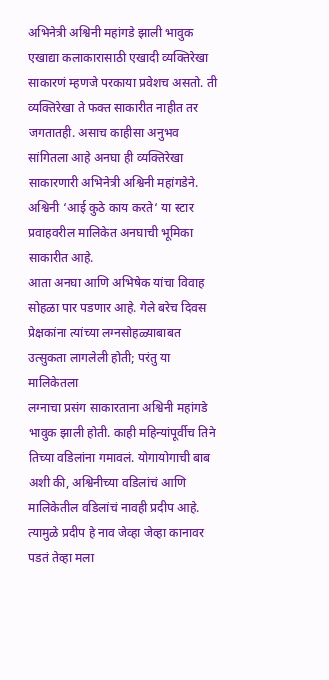अभिनेत्री अश्विनी महांगडे झाली भावुक
एखाद्या कलाकारासाठी एखादी व्यक्तिरेखा साकारणं म्हणजे परकाया प्रवेशच असतो. ती व्यक्तिरेखा ते फक्त साकारीत नाहीत तर जगतातही. असाच काहीसा अनुभव
सांगितला आहे अनघा ही व्यक्तिरेखा साकारणारी अभिनेत्री अश्विनी महांगडेने. अश्विनी ‘आई कुठे काय करते‘ या स्टार प्रवाहवरील मालिकेत अनघाची भूमिका साकारीत आहे.
आता अनघा आणि अभिषेक यांचा विवाह सोहळा पार पडणार आहे. गेले बरेच दिवस प्रेक्षकांना त्यांच्या लग्नसोहळ्याबाबत उत्सुकता लागलेली होती; परंतु या मालिकेतला
लग्नाचा प्रसंग साकारताना अश्विनी महांगडे भावुक झाली होती. काही महिन्यांपूर्वीच तिने तिच्या वडिलांना गमावलं. योगायोगाची बाब अशी की, अश्विनीच्या वडिलांचं आणि
मालिकेतील वडिलांचं नावही प्रदीप आहे. त्यामुळे प्रदीप हे नाव जेव्हा जेव्हा कानावर पडतं तेव्हा मला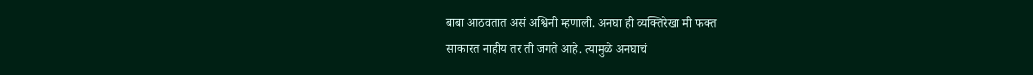बाबा आठवतात असं अश्विनी म्हणाली. अनघा ही व्यक्तिरेखा मी फक्त
साकारत नाहीय तर ती जगते आहे. त्यामुळे अनघाचं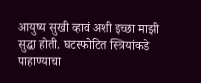आयुष्य सुखी व्हावं अशी इच्छा माझी सुद्धा होती. घटस्फोटित स्त्रियांकडे पाहाण्याचा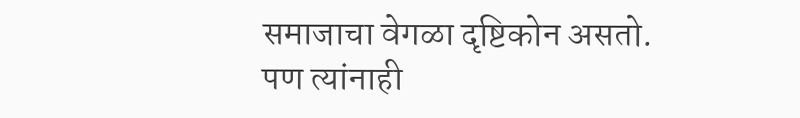समाजाचा वेगळा दृष्टिकोन असतो.
पण त्यांनाही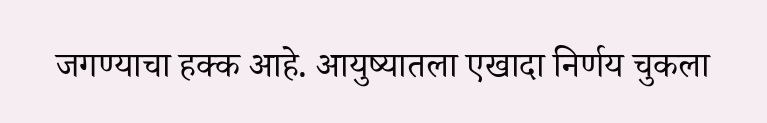जगण्याचा हक्क आहे. आयुष्यातला एखादा निर्णय चुकला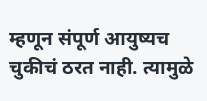म्हणून संपूर्ण आयुष्यच चुकीचं ठरत नाही. त्यामुळे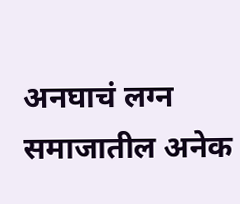अनघाचं लग्न समाजातील अनेक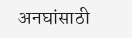अनघांसाठी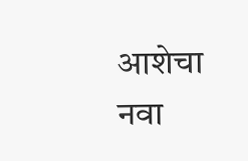आशेचा नवा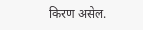किरण असेल.